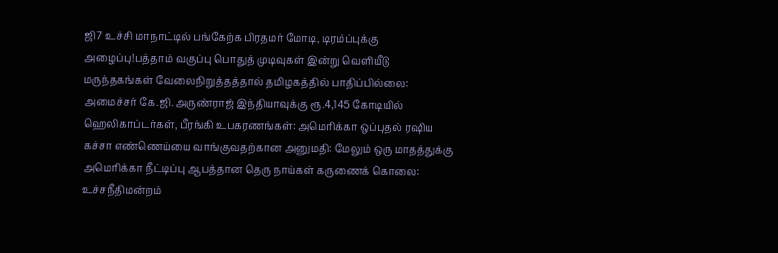ஜி7 உச்சி மாநாட்டில் பங்கேற்க பிரதமர் மோடி, டிரம்ப்புக்கு அழைப்பு!பத்தாம் வகுப்பு பொதுத் முடிவுகள் இன்று வெளியீடு மருந்தகங்கள் வேலைநிறுத்தத்தால் தமிழகத்தில் பாதிப்பில்லை: அமைச்சர் கே.ஜி.அருண்ராஜ் இந்தியாவுக்கு ரூ.4,145 கோடியில் ஹெலிகாப்டர்கள், பீரங்கி உபகரணங்கள்: அமெரிக்கா ஒப்புதல் ரஷிய கச்சா எண்ணெய்யை வாங்குவதற்கான அனுமதி: மேலும் ஒரு மாதத்துக்கு அமெரிக்கா நீட்டிப்பு ஆபத்தான தெரு நாய்கள் கருணைக் கொலை: உச்சநீதிமன்றம்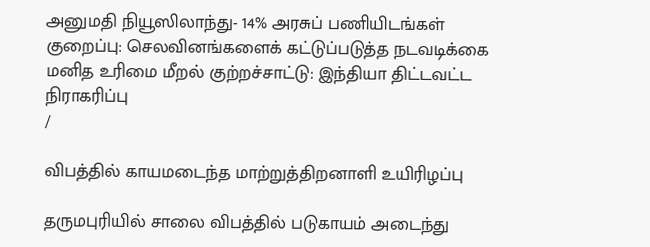அனுமதி நியூஸிலாந்து- 14% அரசுப் பணியிடங்கள் குறைப்பு: செலவினங்களைக் கட்டுப்படுத்த நடவடிக்கை மனித உரிமை மீறல் குற்றச்சாட்டு: இந்தியா திட்டவட்ட நிராகரிப்பு
/

விபத்தில் காயமடைந்த மாற்றுத்திறனாளி உயிரிழப்பு

தருமபுரியில் சாலை விபத்தில் படுகாயம் அடைந்து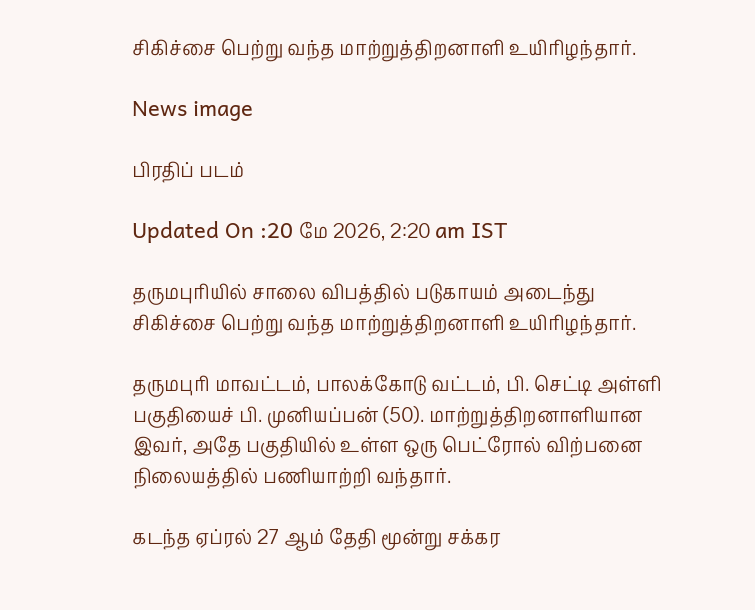சிகிச்சை பெற்று வந்த மாற்றுத்திறனாளி உயிரிழந்தார்.

News image

பிரதிப் படம்

Updated On :20 மே 2026, 2:20 am IST

தருமபுரியில் சாலை விபத்தில் படுகாயம் அடைந்து சிகிச்சை பெற்று வந்த மாற்றுத்திறனாளி உயிரிழந்தார்.

தருமபுரி மாவட்டம், பாலக்கோடு வட்டம், பி. செட்டி அள்ளி பகுதியைச் பி. முனியப்பன் (50). மாற்றுத்திறனாளியான இவர், அதே பகுதியில் உள்ள ஒரு பெட்ரோல் விற்பனை நிலையத்தில் பணியாற்றி வந்தார்.

கடந்த ஏப்ரல் 27 ஆம் தேதி மூன்று சக்கர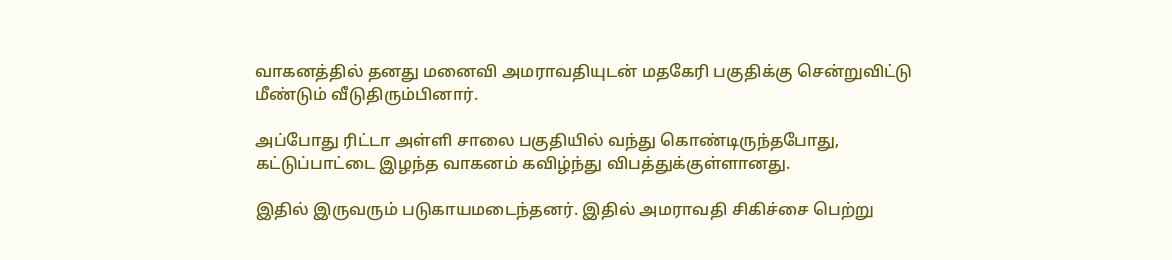வாகனத்தில் தனது மனைவி அமராவதியுடன் மதகேரி பகுதிக்கு சென்றுவிட்டு மீண்டும் வீடுதிரும்பினார்.

அப்போது ரிட்டா அள்ளி சாலை பகுதியில் வந்து கொண்டிருந்தபோது, கட்டுப்பாட்டை இழந்த வாகனம் கவிழ்ந்து விபத்துக்குள்ளானது.

இதில் இருவரும் படுகாயமடைந்தனர். இதில் அமராவதி சிகிச்சை பெற்று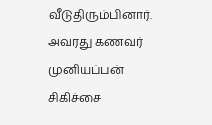வீடுதிரும்பினார். அவரது கணவர் முனியப்பன் சிகிச்சை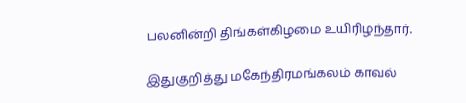பலனின்றி திங்கள்கிழமை உயிரிழந்தார்.

இதுகுறித்து மகேந்திரமங்கலம் காவல்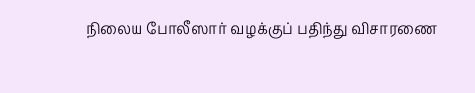நிலைய போலீஸார் வழக்குப் பதிந்து விசாரணை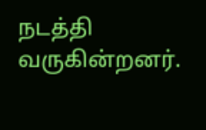நடத்தி வருகின்றனர்.